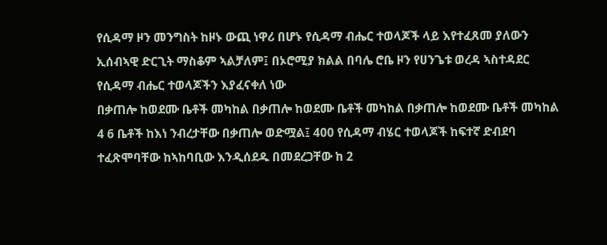የሲዳማ ዞን መንግስት ከዞኑ ውጪ ነዋሪ በሆኑ የሲዳማ ብሔር ተወላጆች ላይ እየተፈጸመ ያለውን ኢሰብኣዊ ድርጊት ማስቆም ኣልቻለም፤ በኦሮሚያ ክልል በባሌ ሮቤ ዞን የሀንጌቱ ወረዳ ኣስተዳደር የሲዳማ ብሔር ተወላጆችን እያፈናቀለ ነው
በቃጠሎ ከወደሙ ቤቶች መካከል በቃጠሎ ከወደሙ ቤቶች መካከል በቃጠሎ ከወደሙ ቤቶች መካከል 4 6 ቤቶች ከእነ ንብረታቸው በቃጠሎ ወድሟል፤ 400 የሲዳማ ብሄር ተወላጆች ከፍተኛ ድብደባ ተፈጽሞባቸው ከኣከባቢው እንዲሰደዱ በመደረጋቸው ከ 2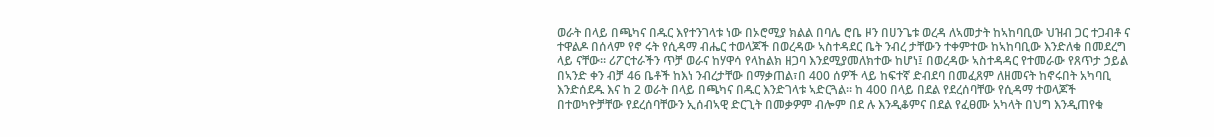ወራት በላይ በጫካና በዱር እየተንገላቱ ነው በኦሮሚያ ክልል በባሌ ሮቤ ዞን በሀንጌቱ ወረዳ ለኣመታት ከኣከባቢው ህዝብ ጋር ተጋብቶ ና ተዋልዶ በሰላም የኖ ሩት የሲዳማ ብሔር ተወላጆች በወረዳው ኣስተዳደር ቤት ንብረ ታቸውን ተቀምተው ከኣከባቢው እንድለቁ በመደረግ ላይ ናቸው። ሪፖርተራችን ጥቻ ወራና ከሃዋሳ የላከልክ ዘጋባ እንደሚያመለክተው ከሆነ፤ በወረዳው ኣስተዳዳር የተመራው የጸጥታ ኃይል በኣንድ ቀን ብቻ 46 ቤቶች ከእነ ንብረታቸው በማቃጠል፣በ 400 ሰዎች ላይ ከፍተኛ ድብደባ በመፈጸም ለዘመናት ከኖሩበት አካባቢ እንድሰደዱ እና ከ 2 ወራት በላይ በጫካና በዱር እንድገላቱ ኣድርጓል። ከ 400 በላይ በደል የደረሰባቸው የሲዳማ ተወላጆች በተወካዮቻቸው የደረሰባቸውን ኢሰብኣዊ ድርጊት በመቃዎም ብሎም በደ ሉ እንዲቆምና በደል የፈፀሙ አካላት በህግ እንዲጠየቁ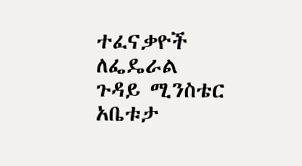ተፈናቃዮች ለፌዴራል ጉዳይ ሚንስቴር አቤቱታ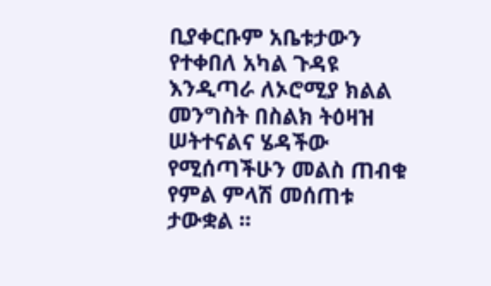ቢያቀርቡም አቤቱታውን የተቀበለ አካል ጉዳዩ እንዲጣራ ለኦሮሚያ ክልል መንግስት በስልክ ትዕዛዝ ሠትተናልና ሄዳችው የሚሰጣችሁን መልስ ጠብቁ የምል ምላሽ መሰጠቱ ታውቋል ፡፡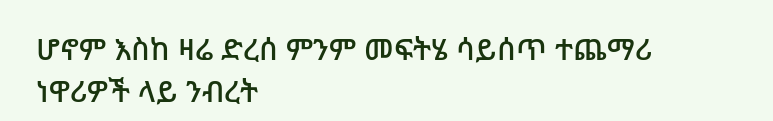ሆኖም እስከ ዛሬ ድረሰ ምንም መፍትሄ ሳይሰጥ ተጨማሪ ነዋሪዎች ላይ ንብረት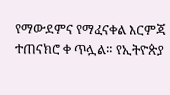የማውደምና የማፈናቀል እርምጃ ተጠናክሮ ቀ ጥሏል። የኢትዮጵያ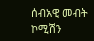ሰብአዊ መብት ኮሚሽን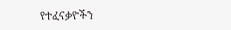የተፈናቃዮችን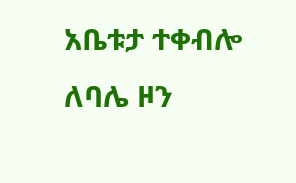አቤቱታ ተቀብሎ ለባሌ ዞን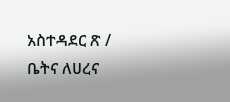አስተዳደር ጽ / ቤትና ለሀረና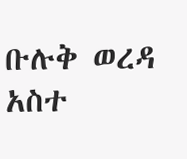ቡሉቅ ወረዳ አስተ